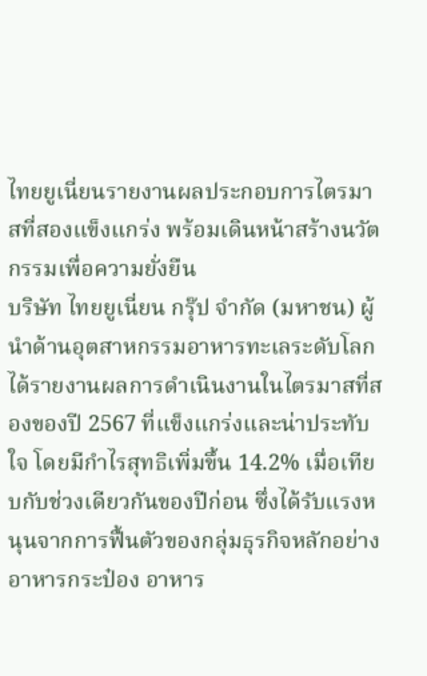ไทยยูเนี่ยนรายงานผลประกอบการไตรมาสที่สองแข็งแกร่ง พร้อมเดินหน้าสร้างนวัตกรรมเพื่อความยั่งยืน
บริษัท ไทยยูเนี่ยน กรุ๊ป จำกัด (มหาชน) ผู้นำด้านอุตสาหกรรมอาหารทะเลระดับโลก ได้รายงานผลการดำเนินงานในไตรมาสที่สองของปี 2567 ที่แข็งแกร่งและน่าประทับใจ โดยมีกำไรสุทธิเพิ่มขึ้น 14.2% เมื่อเทียบกับช่วงเดียวกันของปีก่อน ซึ่งได้รับแรงหนุนจากการฟื้นตัวของกลุ่มธุรกิจหลักอย่างอาหารกระป๋อง อาหาร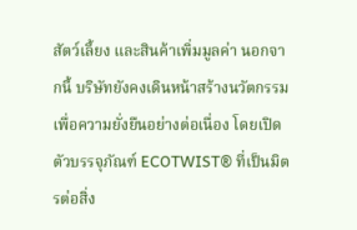สัตว์เลี้ยง และสินค้าเพิ่มมูลค่า นอกจากนี้ บริษัทยังคงเดินหน้าสร้างนวัตกรรมเพื่อความยั่งยืนอย่างต่อเนื่อง โดยเปิดตัวบรรจุภัณฑ์ ECOTWIST® ที่เป็นมิตรต่อสิ่ง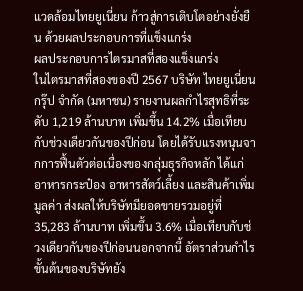แวดล้อมไทยยูเนี่ยน ก้าวสู่การเติบโตอย่างยั่งยืน ด้วยผลประกอบการที่แข็งแกร่ง
ผลประกอบการไตรมาสที่สองแข็งแกร่ง
ในไตรมาสที่สองของปี 2567 บริษัท ไทยยูเนี่ยน กรุ๊ป จำกัด (มหาชน) รายงานผลกำไรสุทธิที่ระดับ 1,219 ล้านบาท เพิ่มขึ้น 14.2% เมื่อเทียบกับช่วงเดียวกันของปีก่อน โดยได้รับแรงหนุนจากการฟื้นตัวต่อเนื่องของกลุ่มธุรกิจหลัก ได้แก่ อาหารกระป๋อง อาหารสัตว์เลี้ยง และสินค้าเพิ่มมูลค่า ส่งผลให้บริษัทมียอดขายรวมอยู่ที่ 35,283 ล้านบาท เพิ่มขึ้น 3.6% เมื่อเทียบกับช่วงเดียวกันของปีก่อนนอกจากนี้ อัตราส่วนกำไรขั้นต้นของบริษัทยัง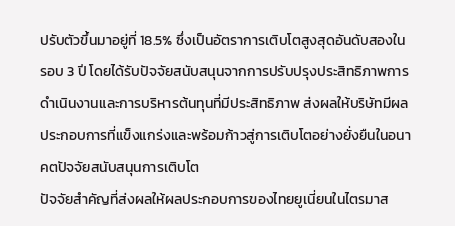ปรับตัวขึ้นมาอยู่ที่ 18.5% ซึ่งเป็นอัตราการเติบโตสูงสุดอันดับสองในรอบ 3 ปี โดยได้รับปัจจัยสนับสนุนจากการปรับปรุงประสิทธิภาพการดำเนินงานและการบริหารต้นทุนที่มีประสิทธิภาพ ส่งผลให้บริษัทมีผลประกอบการที่แข็งแกร่งและพร้อมก้าวสู่การเติบโตอย่างยั่งยืนในอนาคตปัจจัยสนับสนุนการเติบโต
ปัจจัยสำคัญที่ส่งผลให้ผลประกอบการของไทยยูเนี่ยนในไตรมาส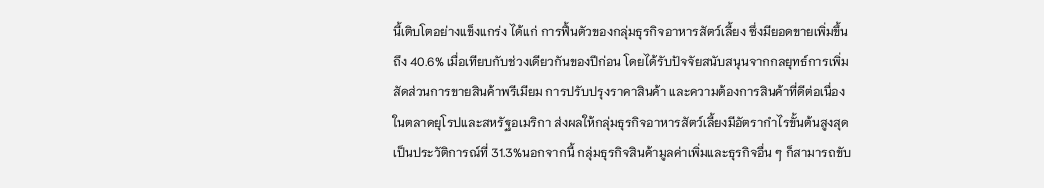นี้เติบโตอย่างแข็งแกร่ง ได้แก่ การฟื้นตัวของกลุ่มธุรกิจอาหารสัตว์เลี้ยง ซึ่งมียอดขายเพิ่มขึ้นถึง 40.6% เมื่อเทียบกับช่วงเดียวกันของปีก่อน โดยได้รับปัจจัยสนับสนุนจากกลยุทธ์การเพิ่มสัดส่วนการขายสินค้าพรีเมียม การปรับปรุงราคาสินค้า และความต้องการสินค้าที่ดีต่อเนื่องในตลาดยุโรปและสหรัฐอเมริกา ส่งผลให้กลุ่มธุรกิจอาหารสัตว์เลี้ยงมีอัตรากำไรขั้นต้นสูงสุดเป็นประวัติการณ์ที่ 31.3%นอกจากนี้ กลุ่มธุรกิจสินค้ามูลค่าเพิ่มและธุรกิจอื่น ๆ ก็สามารถขับ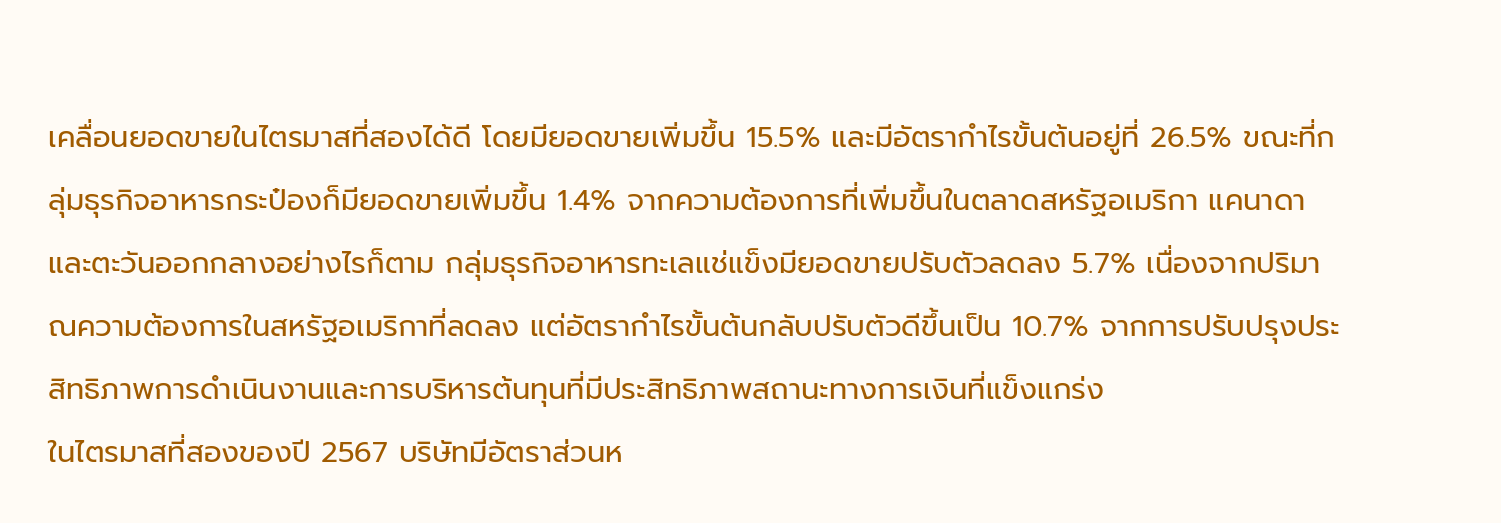เคลื่อนยอดขายในไตรมาสที่สองได้ดี โดยมียอดขายเพิ่มขึ้น 15.5% และมีอัตรากำไรขั้นต้นอยู่ที่ 26.5% ขณะที่กลุ่มธุรกิจอาหารกระป๋องก็มียอดขายเพิ่มขึ้น 1.4% จากความต้องการที่เพิ่มขึ้นในตลาดสหรัฐอเมริกา แคนาดา และตะวันออกกลางอย่างไรก็ตาม กลุ่มธุรกิจอาหารทะเลแช่แข็งมียอดขายปรับตัวลดลง 5.7% เนื่องจากปริมาณความต้องการในสหรัฐอเมริกาที่ลดลง แต่อัตรากำไรขั้นต้นกลับปรับตัวดีขึ้นเป็น 10.7% จากการปรับปรุงประสิทธิภาพการดำเนินงานและการบริหารต้นทุนที่มีประสิทธิภาพสถานะทางการเงินที่แข็งแกร่ง
ในไตรมาสที่สองของปี 2567 บริษัทมีอัตราส่วนห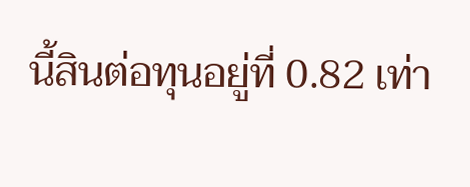นี้สินต่อทุนอยู่ที่ 0.82 เท่า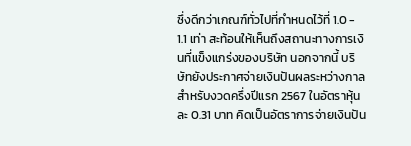ซึ่งดีกว่าเกณฑ์ทั่วไปที่กำหนดไว้ที่ 1.0 - 1.1 เท่า สะท้อนให้เห็นถึงสถานะทางการเงินที่แข็งแกร่งของบริษัท นอกจากนี้ บริษัทยังประกาศจ่ายเงินปันผลระหว่างกาลสำหรับงวดครึ่งปีแรก 2567 ในอัตราหุ้นละ 0.31 บาท คิดเป็นอัตราการจ่ายเงินปัน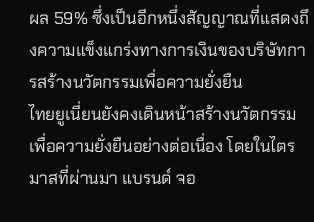ผล 59% ซึ่งเป็นอีกหนึ่งสัญญาณที่แสดงถึงความแข็งแกร่งทางการเงินของบริษัทการสร้างนวัตกรรมเพื่อความยั่งยืน
ไทยยูเนี่ยนยังคงเดินหน้าสร้างนวัตกรรมเพื่อความยั่งยืนอย่างต่อเนื่อง โดยในไตรมาสที่ผ่านมา แบรนด์ จอ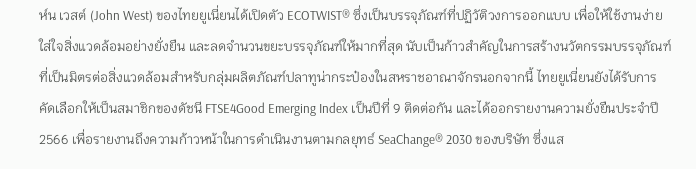ห์น เวสต์ (John West) ของไทยยูเนี่ยนได้เปิดตัว ECOTWIST® ซึ่งเป็นบรรจุภัณฑ์ที่ปฏิวัติวงการออกแบบ เพื่อให้ใช้งานง่าย ใส่ใจสิ่งแวดล้อมอย่างยั่งยืน และลดจำนวนขยะบรรจุภัณฑ์ให้มากที่สุด นับเป็นก้าวสำคัญในการสร้างนวัตกรรมบรรจุภัณฑ์ที่เป็นมิตรต่อสิ่งแวดล้อมสำหรับกลุ่มผลิตภัณฑ์ปลาทูน่ากระป๋องในสหราชอาณาจักรนอกจากนี้ ไทยยูเนี่ยนยังได้รับการคัดเลือกให้เป็นสมาชิกของดัชนี FTSE4Good Emerging Index เป็นปีที่ 9 ติดต่อกัน และได้ออกรายงานความยั่งยืนประจำปี 2566 เพื่อรายงานถึงความก้าวหน้าในการดำเนินงานตามกลยุทธ์ SeaChange® 2030 ของบริษัท ซึ่งแส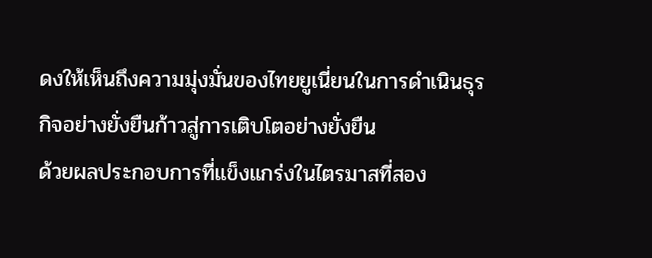ดงให้เห็นถึงความมุ่งมั่นของไทยยูเนี่ยนในการดำเนินธุรกิจอย่างยั่งยืนก้าวสู่การเติบโตอย่างยั่งยืน
ด้วยผลประกอบการที่แข็งแกร่งในไตรมาสที่สอง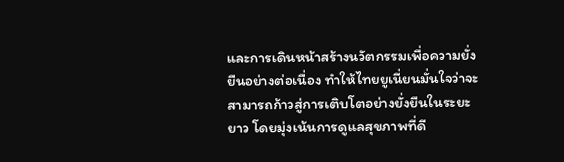และการเดินหน้าสร้างนวัตกรรมเพื่อความยั่งยืนอย่างต่อเนื่อง ทำให้ไทยยูเนี่ยนมั่นใจว่าจะสามารถก้าวสู่การเติบโตอย่างยั่งยืนในระยะยาว โดยมุ่งเน้นการดูแลสุขภาพที่ดี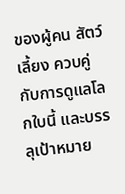ของผู้คน สัตว์เลี้ยง ควบคู่กับการดูแลโลกใบนี้ และบรรลุเป้าหมาย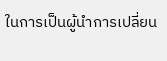ในการเป็นผู้นำการเปลี่ยน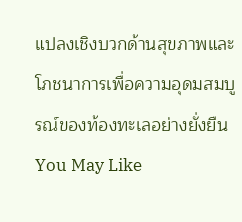แปลงเชิงบวกด้านสุขภาพและโภชนาการเพื่อความอุดมสมบูรณ์ของท้องทะเลอย่างยั่งยืนYou May Like